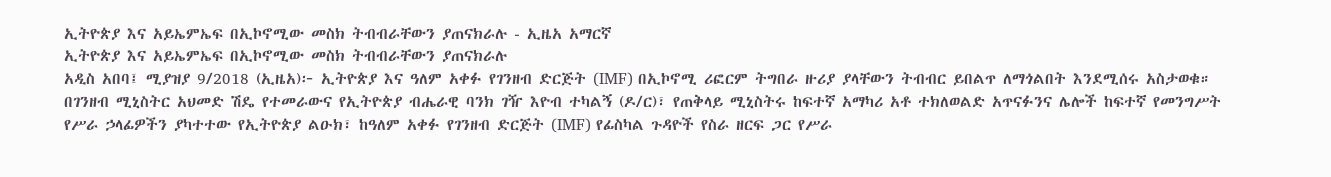ኢትዮጵያ እና አይኤምኤፍ በኢኮኖሚው መስክ ትብብራቸውን ያጠናክራሉ - ኢዜአ አማርኛ
ኢትዮጵያ እና አይኤምኤፍ በኢኮኖሚው መስክ ትብብራቸውን ያጠናክራሉ
አዲስ አበባ፤ ሚያዝያ 9/2018 (ኢዜአ)፦ ኢትዮጵያ እና ዓለም አቀፉ የገንዘብ ድርጅት (IMF) በኢኮኖሚ ሪፎርም ትግበራ ዙሪያ ያላቸውን ትብብር ይበልጥ ለማጎልበት እንደሚሰሩ አስታወቁ።
በገንዘብ ሚኒስትር አህመድ ሽዴ የተመራውና የኢትዮጵያ ብሔራዊ ባንክ ገዥ እዮብ ተካልኝ (ዶ/ር)፣ የጠቅላይ ሚኒስትሩ ከፍተኛ አማካሪ አቶ ተክለወልድ አጥናፉንና ሌሎች ከፍተኛ የመንግሥት የሥራ ኃላፊዎችን ያካተተው የኢትዮጵያ ልዑክ፣ ከዓለም አቀፉ የገንዘብ ድርጅት (IMF) የፊስካል ጉዳዮች የስራ ዘርፍ ጋር የሥራ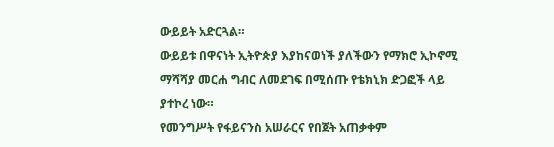ውይይት አድርጓል።
ውይይቱ በዋናነት ኢትዮጵያ እያከናወነች ያለችውን የማክሮ ኢኮኖሚ ማሻሻያ መርሐ ግብር ለመደገፍ በሚሰጡ የቴክኒክ ድጋፎች ላይ ያተኮረ ነው።
የመንግሥት የፋይናንስ አሠራርና የበጀት አጠቃቀም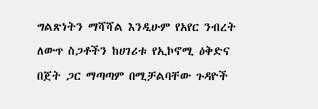ግልጽነትን ማሻሻል እንዲሁም የአየር ንብረት ለውጥ ስጋቶችን ከሀገሪቱ የኢኮኖሚ ዕቅድና በጀት ጋር ማጣጣም በሚቻልባቸው ጉዳዮች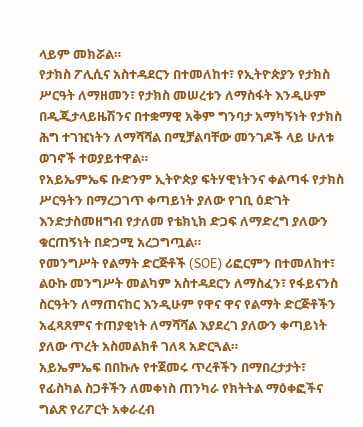ላይም መክሯል።
የታክስ ፖሊሲና አስተዳደርን በተመለከተ፣ የኢትዮጵያን የታክስ ሥርዓት ለማዘመን፣ የታክስ መሠረቱን ለማስፋት እንዲሁም በዲጂታላይዜሽንና በተቋማዊ አቅም ግንባታ አማካኝነት የታክስ ሕግ ተገዢነትን ለማሻሻል በሚቻልባቸው መንገዶች ላይ ሁለቱ ወገኖች ተወያይተዋል።
የአይኤምኤፍ ቡድንም ኢትዮጵያ ፍትሃዊነትንና ቀልጣፋ የታክስ ሥርዓትን በማረጋገጥ ቀጣይነት ያለው የገቢ ዕድገት እንድታስመዘግብ የታለመ የቴክኒክ ድጋፍ ለማድረግ ያለውን ቁርጠኝነት በድጋሚ አረጋግጧል።
የመንግሥት የልማት ድርጅቶች (SOE) ሪፎርምን በተመለከተ፣ ልዑኩ መንግሥት መልካም አስተዳደርን ለማስፈን፣ የፋይናንስ ስርዓትን ለማጠናከር እንዲሁም የዋና ዋና የልማት ድርጅቶችን አፈጻጸምና ተጠያቂነት ለማሻሻል እያደረገ ያለውን ቀጣይነት ያለው ጥረት አስመልክቶ ገለጻ አድርጓል።
አይኤምኤፍ በበኩሉ የተጀመሩ ጥረቶችን በማበረታታት፣ የፊስካል ስጋቶችን ለመቀነስ ጠንካራ የክትትል ማዕቀፎችና ግልጽ የሪፖርት አቀራረብ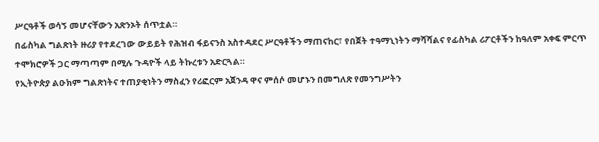ሥርዓቶች ወሳኝ መሆናቸውን አጽንኦት ሰጥቷል።
በፊስካል ግልጽነት ዙሪያ የተደረገው ውይይት የሕዝብ ፋይናንስ አስተዳደር ሥርዓቶችን ማጠናከር፣ የበጀት ተዓማኒነትን ማሻሻልና የፊስካል ሪፖርቶችን ከዓለም አቀፍ ምርጥ ተሞክሮዎች ጋር ማጣጣም በሚሉ ጉዳዮች ላይ ትኩረቱን አድርጓል።
የኢትዮጵያ ልዑክም ግልጽነትና ተጠያቂነትን ማስፈን የሪፎርም አጀንዳ ዋና ምሰሶ መሆኑን በመግለጽ የመንግሥትን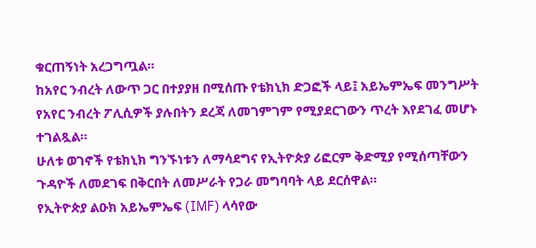ቁርጠኝነት አረጋግጧል።
ከአየር ንብረት ለውጥ ጋር በተያያዘ በሚሰጡ የቴክኒክ ድጋፎች ላይ፤ አይኤምኤፍ መንግሥት የአየር ንብረት ፖሊሲዎች ያሉበትን ደረጃ ለመገምገም የሚያደርገውን ጥረት እየደገፈ መሆኑ ተገልጿል።
ሁለቱ ወገኖች የቴክኒክ ግንኙነቱን ለማሳደግና የኢትዮጵያ ሪፎርም ቅድሚያ የሚሰጣቸውን ጉዳዮች ለመደገፍ በቅርበት ለመሥራት የጋራ መግባባት ላይ ደርሰዋል።
የኢትዮጵያ ልዑክ አይኤምኤፍ (IMF) ላሳየው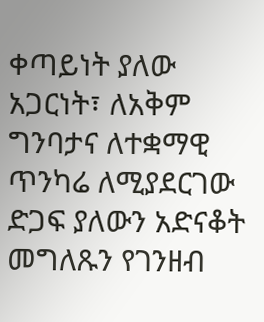ቀጣይነት ያለው አጋርነት፣ ለአቅም ግንባታና ለተቋማዊ ጥንካሬ ለሚያደርገው ድጋፍ ያለውን አድናቆት መግለጹን የገንዘብ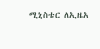ሚኒስቴር ለኢዜአ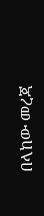በላከው መረጃ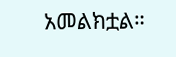አመልክቷል።